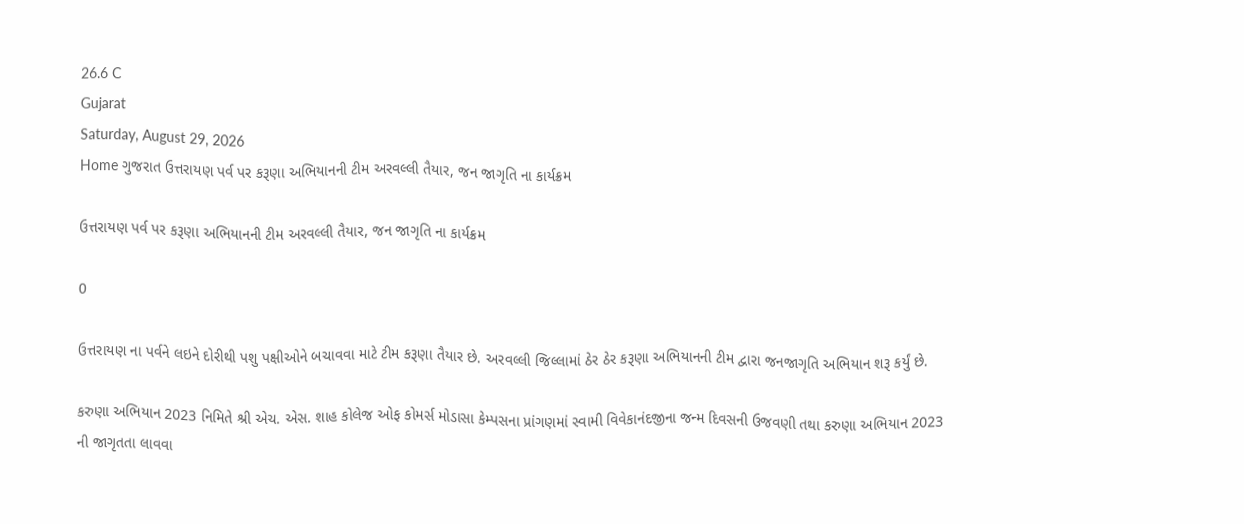26.6 C
Gujarat
Saturday, August 29, 2026
Home ગુજરાત ઉત્તરાયણ પર્વ પર કરૂણા અભિયાનની ટીમ અરવલ્લી તૈયાર, જન જાગૃતિ ના કાર્યક્રમ

ઉત્તરાયણ પર્વ પર કરૂણા અભિયાનની ટીમ અરવલ્લી તૈયાર, જન જાગૃતિ ના કાર્યક્રમ

0

ઉત્તરાયણ ના પર્વને લઇને દોરીથી પશુ પક્ષીઓને બચાવવા માટે ટીમ કરૂણા તૈયાર છે. અરવલ્લી જિલ્લામાં ઠેર ઠેર કરૂણા અભિયાનની ટીમ દ્વારા જનજાગૃતિ અભિયાન શરૂ કર્યું છે.

કરુણા અભિયાન 2023 નિમિતે શ્રી એચ. એસ. શાહ કોલેજ ઓફ કોમર્સ મોડાસા કેમ્પસના પ્રાંગણમાં સ્વામી વિવેકાનંદજીના જન્મ દિવસની ઉજવણી તથા કરુણા અભિયાન 2023 ની જાગૃતતા લાવવા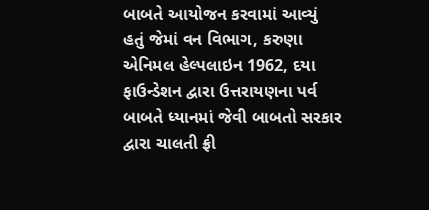બાબતે આયોજન કરવામાં આવ્યું હતું જેમાં વન વિભાગ, કરુણા એનિમલ હેલ્પલાઇન 1962, દયા ફાઉન્ડેશન દ્વારા ઉત્તરાયણના પર્વ બાબતે ધ્યાનમાં જેવી બાબતો સરકાર દ્વારા ચાલતી ફ્રી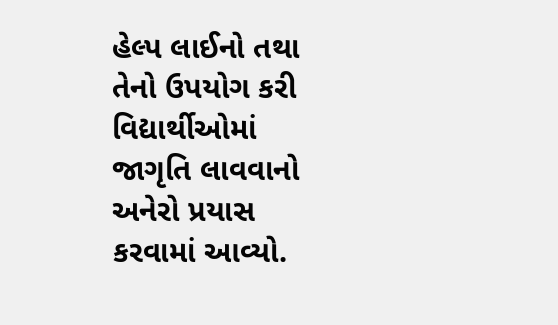હેલ્પ લાઈનો તથા તેનો ઉપયોગ કરી વિદ્યાર્થીઓમાં જાગૃતિ લાવવાનો અનેરો પ્રયાસ કરવામાં આવ્યો.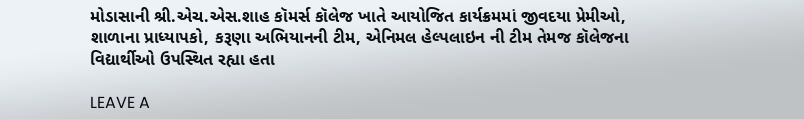મોડાસાની શ્રી.એચ.એસ.શાહ કૉમર્સ કૉલેજ ખાતે આયોજિત કાર્યક્રમમાં જીવદયા પ્રેમીઓ, શાળાના પ્રાધ્યાપકો, કરૂણા અભિયાનની ટીમ, એનિમલ હેલ્પલાઇન ની ટીમ તેમજ કૉલેજના વિદ્યાર્થીઓ ઉપસ્થિત રહ્યા હતા

LEAVE A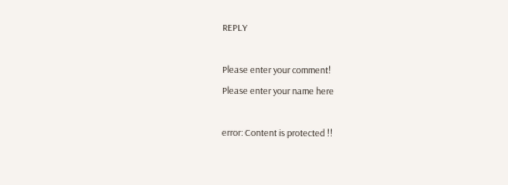REPLY

Please enter your comment!
Please enter your name here

error: Content is protected !!